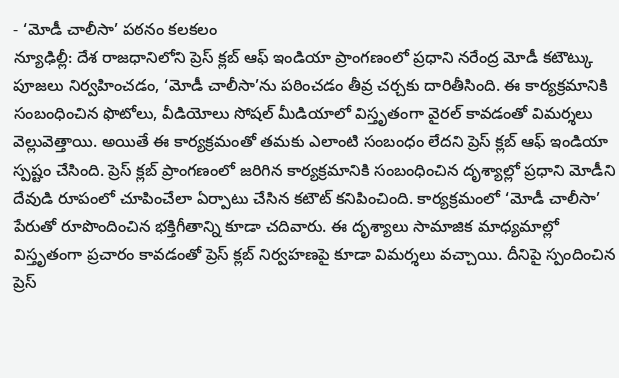- ‘మోడీ చాలీసా’ పఠనం కలకలం
న్యూఢిల్లీ: దేశ రాజధానిలోని ప్రెస్ క్లబ్ ఆఫ్ ఇండియా ప్రాంగణంలో ప్రధాని నరేంద్ర మోడీ కటౌట్కు పూజలు నిర్వహించడం, ‘మోడీ చాలీసా’ను పఠించడం తీవ్ర చర్చకు దారితీసింది. ఈ కార్యక్రమానికి సంబంధించిన ఫొటోలు, వీడియోలు సోషల్ మీడియాలో విస్తృతంగా వైరల్ కావడంతో విమర్శలు వెల్లువెత్తాయి. అయితే ఈ కార్యక్రమంతో తమకు ఎలాంటి సంబంధం లేదని ప్రెస్ క్లబ్ ఆఫ్ ఇండియా స్పష్టం చేసింది. ప్రెస్ క్లబ్ ప్రాంగణంలో జరిగిన కార్యక్రమానికి సంబంధించిన దృశ్యాల్లో ప్రధాని మోడీని దేవుడి రూపంలో చూపించేలా ఏర్పాటు చేసిన కటౌట్ కనిపించింది. కార్యక్రమంలో ‘మోడీ చాలీసా’ పేరుతో రూపొందించిన భక్తిగీతాన్ని కూడా చదివారు. ఈ దృశ్యాలు సామాజిక మాధ్యమాల్లో విస్తృతంగా ప్రచారం కావడంతో ప్రెస్ క్లబ్ నిర్వహణపై కూడా విమర్శలు వచ్చాయి. దీనిపై స్పందించిన ప్రెస్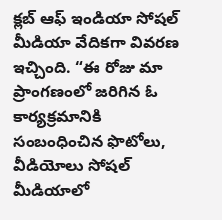క్లబ్ ఆఫ్ ఇండియా సోషల్ మీడియా వేదికగా వివరణ ఇచ్చింది. “ఈ రోజు మా ప్రాంగణంలో జరిగిన ఓ కార్యక్రమానికి సంబంధించిన ఫొటోలు, వీడియోలు సోషల్ మీడియాలో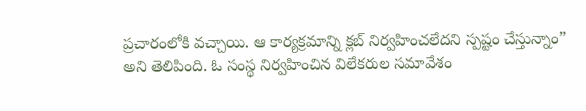ప్రచారంలోకి వచ్చాయి. ఆ కార్యక్రమాన్ని క్లబ్ నిర్వహించలేదని స్పష్టం చేస్తున్నాం” అని తెలిపింది. ఓ సంస్థ నిర్వహించిన విలేకరుల సమావేశం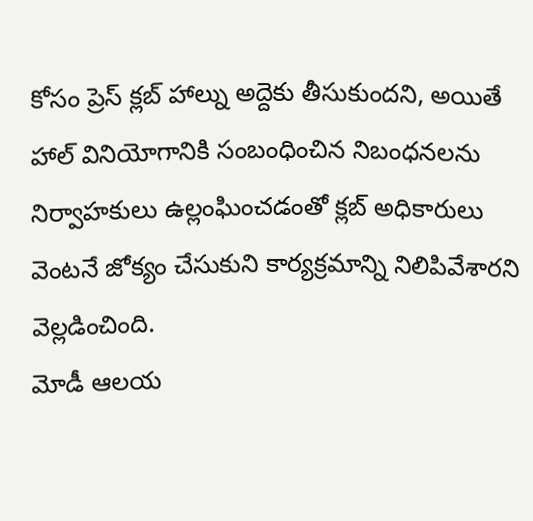కోసం ప్రెస్ క్లబ్ హాల్ను అద్దెకు తీసుకుందని, అయితే హాల్ వినియోగానికి సంబంధించిన నిబంధనలను నిర్వాహకులు ఉల్లంఘించడంతో క్లబ్ అధికారులు వెంటనే జోక్యం చేసుకుని కార్యక్రమాన్ని నిలిపివేశారని వెల్లడించింది.
మోడీ ఆలయ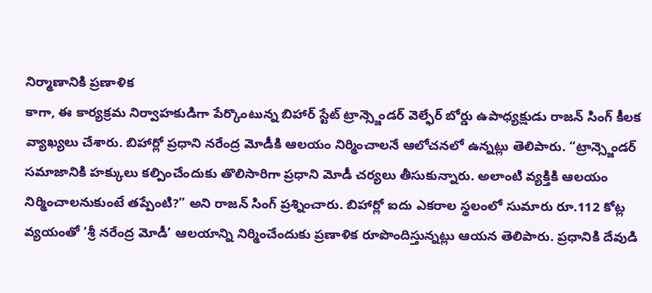నిర్మాణానికి ప్రణాళిక
కాగా, ఈ కార్యక్రమ నిర్వాహకుడిగా పేర్కొంటున్న బిహార్ స్టేట్ ట్రాన్స్జెండర్ వెల్ఫేర్ బోర్డు ఉపాధ్యక్షుడు రాజన్ సింగ్ కీలక వ్యాఖ్యలు చేశారు. బిహార్లో ప్రధాని నరేంద్ర మోడీకి ఆలయం నిర్మించాలనే ఆలోచనలో ఉన్నట్లు తెలిపారు. “ట్రాన్స్జెండర్ సమాజానికి హక్కులు కల్పించేందుకు తొలిసారిగా ప్రధాని మోడీ చర్యలు తీసుకున్నారు. అలాంటి వ్యక్తికి ఆలయం నిర్మించాలనుకుంటే తప్పేంటి?” అని రాజన్ సింగ్ ప్రశ్నించారు. బిహార్లో ఐదు ఎకరాల స్థలంలో సుమారు రూ.112 కోట్ల వ్యయంతో ‘శ్రీ నరేంద్ర మోడీ’ ఆలయాన్ని నిర్మించేందుకు ప్రణాళిక రూపొందిస్తున్నట్లు ఆయన తెలిపారు. ప్రధానికి దేవుడి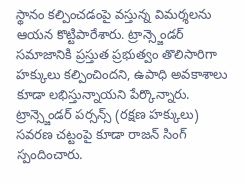స్థానం కల్పించడంపై వస్తున్న విమర్శలను ఆయన కొట్టిపారేశారు. ట్రాన్స్జెండర్ సమాజానికి ప్రస్తుత ప్రభుత్వం తొలిసారిగా హక్కులు కల్పించిందని, ఉపాధి అవకాశాలు కూడా లభిస్తున్నాయని పేర్కొన్నారు. ట్రాన్స్జెండర్ పర్సన్స్ (రక్షణ హక్కులు) సవరణ చట్టంపై కూడా రాజన్ సింగ్ స్పందించారు.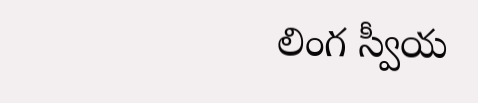లింగ స్వీయ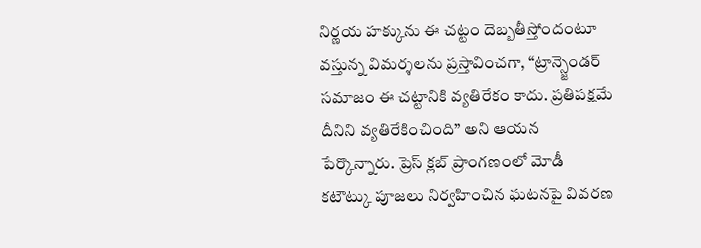నిర్ణయ హక్కును ఈ చట్టం దెబ్బతీస్తోందంటూ వస్తున్న విమర్శలను ప్రస్తావించగా, “ట్రాన్స్జెండర్ సమాజం ఈ చట్టానికి వ్యతిరేకం కాదు. ప్రతిపక్షమే దీనిని వ్యతిరేకించింది” అని ఆయన పేర్కొన్నారు. ప్రెస్ క్లబ్ ప్రాంగణంలో మోడీ కటౌట్కు పూజలు నిర్వహించిన ఘటనపై వివరణ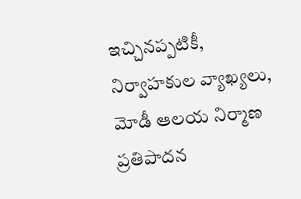ఇచ్చినప్పటికీ, నిర్వాహకుల వ్యాఖ్యలు, మోడీ ఆలయ నిర్మాణ ప్రతిపాదన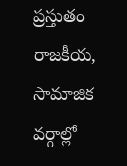ప్రస్తుతం రాజకీయ, సామాజిక వర్గాల్లో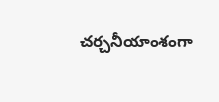చర్చనీయాంశంగా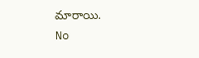మారాయి.
No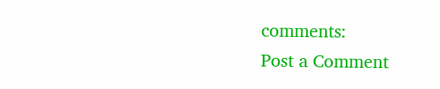comments:
Post a Comment